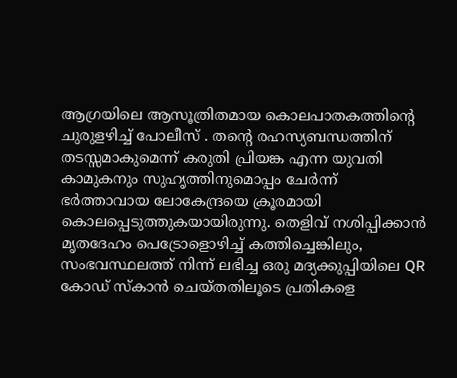ആഗ്രയിലെ ആസൂത്രിതമായ കൊലപാതകത്തിന്റെ ചുരുളഴിച്ച് പോലീസ് . തന്റെ രഹസ്യബന്ധത്തിന് തടസ്സമാകുമെന്ന് കരുതി പ്രിയങ്ക എന്ന യുവതി കാമുകനും സുഹൃത്തിനുമൊപ്പം ചേർന്ന് ഭർത്താവായ ലോകേന്ദ്രയെ ക്രൂരമായി കൊലപ്പെടുത്തുകയായിരുന്നു. തെളിവ് നശിപ്പിക്കാൻ മൃതദേഹം പെട്രോളൊഴിച്ച് കത്തിച്ചെങ്കിലും, സംഭവസ്ഥലത്ത് നിന്ന് ലഭിച്ച ഒരു മദ്യക്കുപ്പിയിലെ QR കോഡ് സ്കാൻ ചെയ്തതിലൂടെ പ്രതികളെ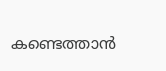കണ്ടെത്താൻ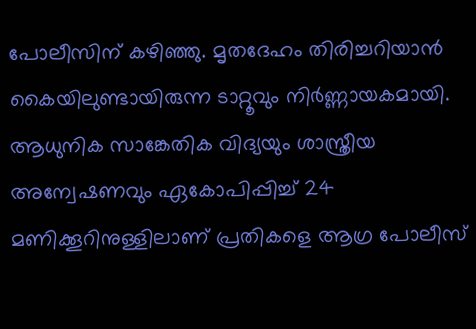പോലീസിന് കഴിഞ്ഞു. മൃതദേഹം തിരിച്ചറിയാൻ കൈയിലുണ്ടായിരുന്ന ടാറ്റൂവും നിർണ്ണായകമായി. ആധുനിക സാങ്കേതിക വിദ്യയും ശാസ്ത്രീയ അന്വേഷണവും ഏകോപിപ്പിച്ച് 24 മണിക്കൂറിനുള്ളിലാണ് പ്രതികളെ ആഗ്ര പോലീസ്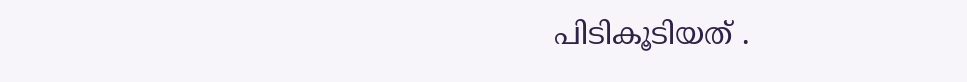പിടികൂടിയത് .